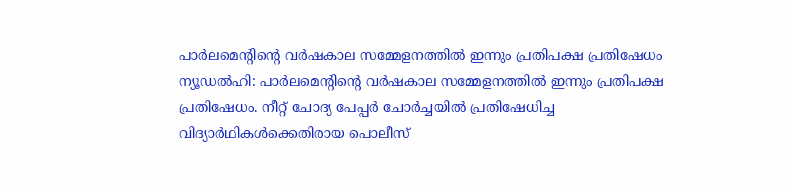പാർലമെന്റിന്റെ വർഷകാല സമ്മേളനത്തിൽ ഇന്നും പ്രതിപക്ഷ പ്രതിഷേധം
ന്യൂഡൽഹി: പാർലമെന്റിന്റെ വർഷകാല സമ്മേളനത്തിൽ ഇന്നും പ്രതിപക്ഷ പ്രതിഷേധം. നീറ്റ് ചോദ്യ പേപ്പർ ചോർച്ചയിൽ പ്രതിഷേധിച്ച വിദ്യാർഥികൾക്കെതിരായ പൊലീസ്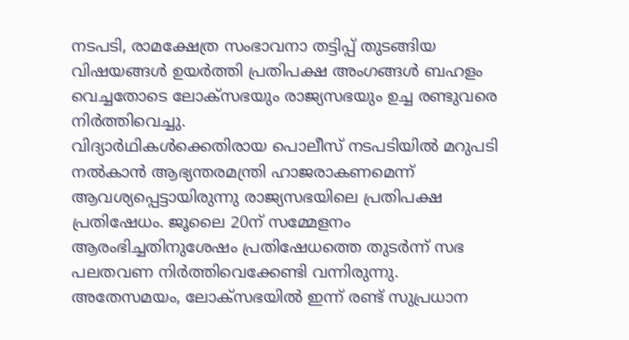നടപടി, രാമക്ഷേത്ര സംഭാവനാ തട്ടിപ്പ് തുടങ്ങിയ വിഷയങ്ങൾ ഉയർത്തി പ്രതിപക്ഷ അംഗങ്ങൾ ബഹളം വെച്ചതോടെ ലോക്സഭയും രാജ്യസഭയും ഉച്ച രണ്ടുവരെ നിർത്തിവെച്ചു.
വിദ്യാർഥികൾക്കെതിരായ പൊലീസ് നടപടിയിൽ മറുപടി നൽകാൻ ആഭ്യന്തരമന്ത്രി ഹാജരാകണമെന്ന് ആവശ്യപ്പെട്ടായിരുന്നു രാജ്യസഭയിലെ പ്രതിപക്ഷ പ്രതിഷേധം. ജൂലൈ 20ന് സമ്മേളനം ആരംഭിച്ചതിനുശേഷം പ്രതിഷേധത്തെ തുടർന്ന് സഭ പലതവണ നിർത്തിവെക്കേണ്ടി വന്നിരുന്നു.
അതേസമയം, ലോക്സഭയിൽ ഇന്ന് രണ്ട് സുപ്രധാന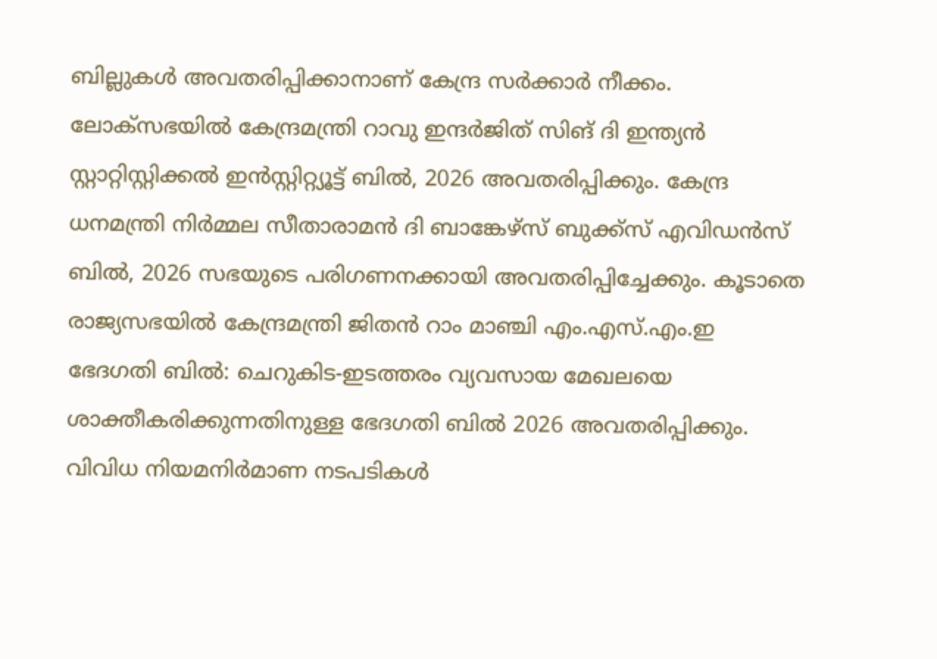ബില്ലുകൾ അവതരിപ്പിക്കാനാണ് കേന്ദ്ര സർക്കാർ നീക്കം. ലോക്സഭയിൽ കേന്ദ്രമന്ത്രി റാവു ഇന്ദർജിത് സിങ് ദി ഇന്ത്യൻ സ്റ്റാറ്റിസ്റ്റിക്കൽ ഇൻസ്റ്റിറ്റ്യൂട്ട് ബിൽ, 2026 അവതരിപ്പിക്കും. കേന്ദ്ര ധനമന്ത്രി നിർമ്മല സീതാരാമൻ ദി ബാങ്കേഴ്സ് ബുക്ക്സ് എവിഡൻസ് ബിൽ, 2026 സഭയുടെ പരിഗണനക്കായി അവതരിപ്പിച്ചേക്കും. കൂടാതെ രാജ്യസഭയിൽ കേന്ദ്രമന്ത്രി ജിതൻ റാം മാഞ്ചി എം.എസ്.എം.ഇ ഭേദഗതി ബിൽ: ചെറുകിട-ഇടത്തരം വ്യവസായ മേഖലയെ ശാക്തീകരിക്കുന്നതിനുള്ള ഭേദഗതി ബിൽ 2026 അവതരിപ്പിക്കും. വിവിധ നിയമനിർമാണ നടപടികൾ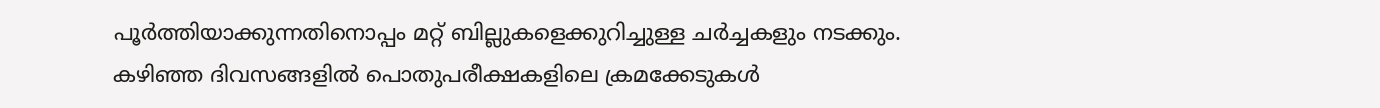പൂർത്തിയാക്കുന്നതിനൊപ്പം മറ്റ് ബില്ലുകളെക്കുറിച്ചുള്ള ചർച്ചകളും നടക്കും.
കഴിഞ്ഞ ദിവസങ്ങളിൽ പൊതുപരീക്ഷകളിലെ ക്രമക്കേടുകൾ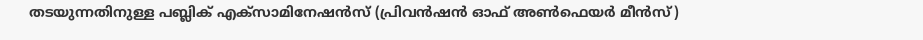തടയുന്നതിനുള്ള പബ്ലിക് എക്സാമിനേഷൻസ് (പ്രിവൻഷൻ ഓഫ് അൺഫെയർ മീൻസ്)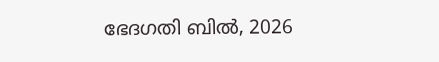ഭേദഗതി ബിൽ, 2026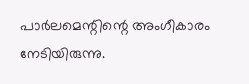പാർലമെന്റിന്റെ അംഗീകാരം നേടിയിരുന്നു.